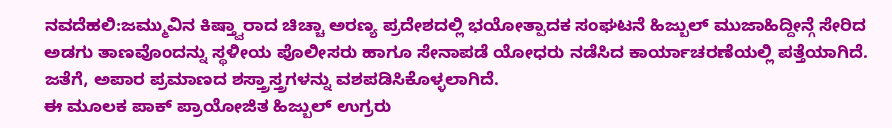ನವದೆಹಲಿ:ಜಮ್ಮುವಿನ ಕಿಷ್ತ್ವಾರಾದ ಚಿಚ್ಚಾ ಅರಣ್ಯ ಪ್ರದೇಶದಲ್ಲಿ ಭಯೋತ್ಪಾದಕ ಸಂಘಟನೆ ಹಿಜ್ಬುಲ್ ಮುಜಾಹಿದ್ದೀನ್ಗೆ ಸೇರಿದ ಅಡಗು ತಾಣವೊಂದನ್ನು ಸ್ಥಳೀಯ ಪೊಲೀಸರು ಹಾಗೂ ಸೇನಾಪಡೆ ಯೋಧರು ನಡೆಸಿದ ಕಾರ್ಯಾಚರಣೆಯಲ್ಲಿ ಪತ್ತೆಯಾಗಿದೆ. ಜತೆಗೆ, ಅಪಾರ ಪ್ರಮಾಣದ ಶಸ್ತ್ರಾಸ್ತ್ರಗಳನ್ನು ವಶಪಡಿಸಿಕೊಳ್ಳಲಾಗಿದೆ.
ಈ ಮೂಲಕ ಪಾಕ್ ಪ್ರಾಯೋಜಿತ ಹಿಜ್ಬುಲ್ ಉಗ್ರರು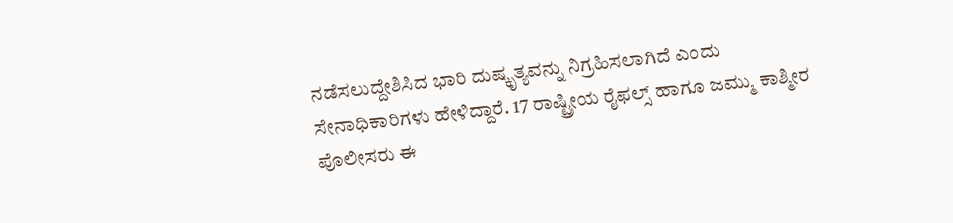ನಡೆಸಲುದ್ದೇಶಿಸಿದ ಭಾರಿ ದುಷ್ಕೃತ್ಯವನ್ನು ನಿಗ್ರಹಿಸಲಾಗಿದೆ ಎಂದು ಸೇನಾಧಿಕಾರಿಗಳು ಹೇಳಿದ್ದಾರೆ. 17 ರಾಷ್ಟ್ರೀಯ ರೈಫಲ್ಸ್ ಹಾಗೂ ಜಮ್ಮು ಕಾಶ್ಮೀರ ಪೊಲೀಸರು ಈ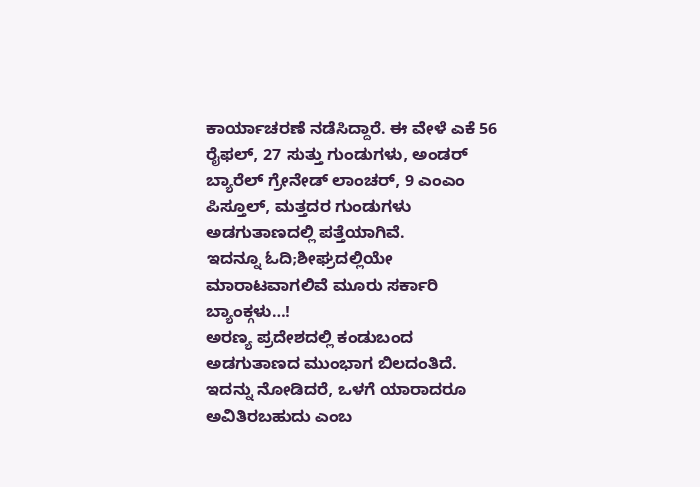ಕಾರ್ಯಾಚರಣೆ ನಡೆಸಿದ್ದಾರೆ. ಈ ವೇಳೆ ಎಕೆ 56 ರೈಫಲ್, 27 ಸುತ್ತು ಗುಂಡುಗಳು, ಅಂಡರ್ ಬ್ಯಾರೆಲ್ ಗ್ರೇನೇಡ್ ಲಾಂಚರ್, 9 ಎಂಎಂ ಪಿಸ್ತೂಲ್, ಮತ್ತದರ ಗುಂಡುಗಳು ಅಡಗುತಾಣದಲ್ಲಿ ಪತ್ತೆಯಾಗಿವೆ.
ಇದನ್ನೂ ಓದಿ;ಶೀಘ್ರದಲ್ಲಿಯೇ ಮಾರಾಟವಾಗಲಿವೆ ಮೂರು ಸರ್ಕಾರಿ ಬ್ಯಾಂಕ್ಗಳು…!
ಅರಣ್ಯ ಪ್ರದೇಶದಲ್ಲಿ ಕಂಡುಬಂದ ಅಡಗುತಾಣದ ಮುಂಭಾಗ ಬಿಲದಂತಿದೆ. ಇದನ್ನು ನೋಡಿದರೆ, ಒಳಗೆ ಯಾರಾದರೂ ಅವಿತಿರಬಹುದು ಎಂಬ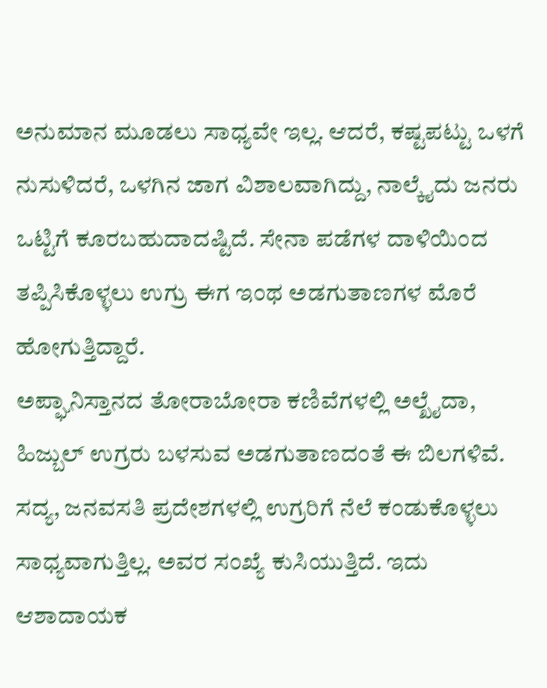ಅನುಮಾನ ಮೂಡಲು ಸಾಧ್ಯವೇ ಇಲ್ಲ. ಆದರೆ, ಕಷ್ಟಪಟ್ಟು ಒಳಗೆ ನುಸುಳಿದರೆ, ಒಳಗಿನ ಜಾಗ ವಿಶಾಲವಾಗಿದ್ದು, ನಾಲ್ಕೈದು ಜನರು ಒಟ್ಟಿಗೆ ಕೂರಬಹುದಾದಷ್ಟಿದೆ. ಸೇನಾ ಪಡೆಗಳ ದಾಳಿಯಿಂದ ತಪ್ಪಿಸಿಕೊಳ್ಳಲು ಉಗ್ರು ಈಗ ಇಂಥ ಅಡಗುತಾಣಗಳ ಮೊರೆ ಹೋಗುತ್ತಿದ್ದಾರೆ.
ಅಪ್ಘಾನಿಸ್ತಾನದ ತೋರಾಬೋರಾ ಕಣಿವೆಗಳಲ್ಲಿ ಅಲ್ಖೈದಾ, ಹಿಜ್ಬುಲ್ ಉಗ್ರರು ಬಳಸುವ ಅಡಗುತಾಣದಂತೆ ಈ ಬಿಲಗಳಿವೆ. ಸದ್ಯ, ಜನವಸತಿ ಪ್ರದೇಶಗಳಲ್ಲಿ ಉಗ್ರರಿಗೆ ನೆಲೆ ಕಂಡುಕೊಳ್ಳಲು ಸಾಧ್ಯವಾಗುತ್ತಿಲ್ಲ. ಅವರ ಸಂಖ್ಯೆ ಕುಸಿಯುತ್ತಿದೆ. ಇದು ಆಶಾದಾಯಕ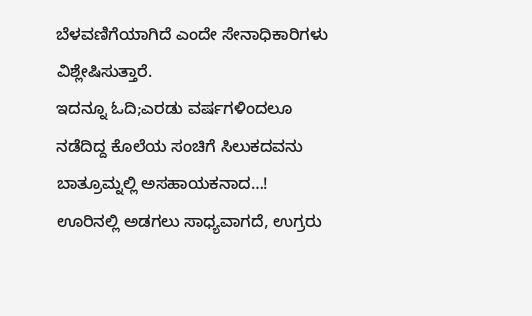ಬೆಳವಣಿಗೆಯಾಗಿದೆ ಎಂದೇ ಸೇನಾಧಿಕಾರಿಗಳು ವಿಶ್ಲೇಷಿಸುತ್ತಾರೆ.
ಇದನ್ನೂ ಓದಿ;ಎರಡು ವರ್ಷಗಳಿಂದಲೂ ನಡೆದಿದ್ದ ಕೊಲೆಯ ಸಂಚಿಗೆ ಸಿಲುಕದವನು ಬಾತ್ರೂಮ್ನಲ್ಲಿ ಅಸಹಾಯಕನಾದ…!
ಊರಿನಲ್ಲಿ ಅಡಗಲು ಸಾಧ್ಯವಾಗದೆ, ಉಗ್ರರು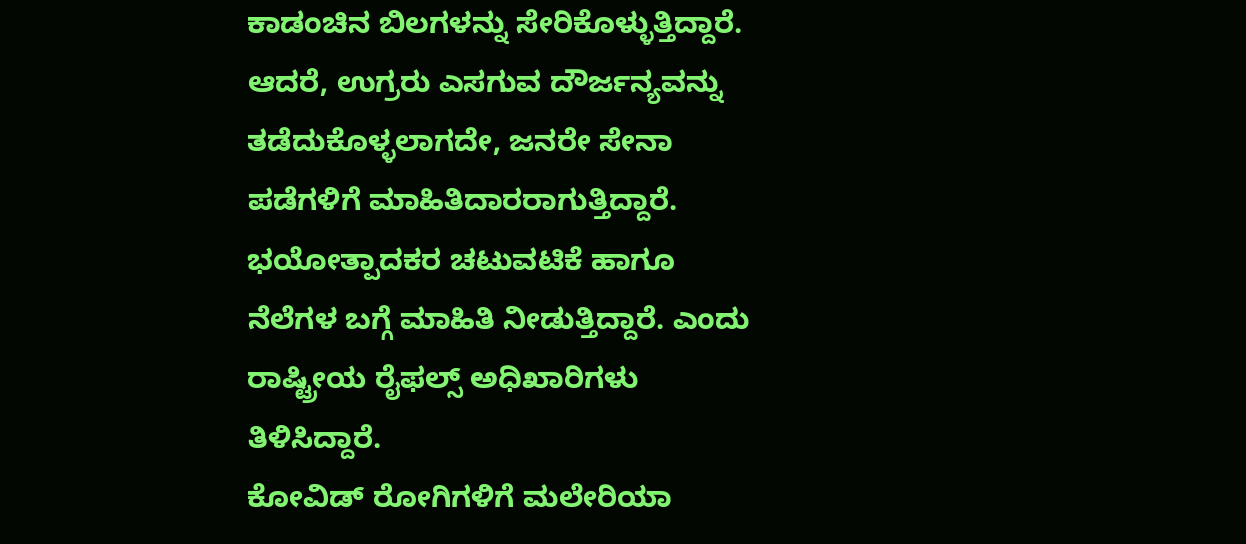ಕಾಡಂಚಿನ ಬಿಲಗಳನ್ನು ಸೇರಿಕೊಳ್ಳುತ್ತಿದ್ದಾರೆ. ಆದರೆ, ಉಗ್ರರು ಎಸಗುವ ದೌರ್ಜನ್ಯವನ್ನು ತಡೆದುಕೊಳ್ಳಲಾಗದೇ, ಜನರೇ ಸೇನಾ ಪಡೆಗಳಿಗೆ ಮಾಹಿತಿದಾರರಾಗುತ್ತಿದ್ದಾರೆ. ಭಯೋತ್ಪಾದಕರ ಚಟುವಟಿಕೆ ಹಾಗೂ ನೆಲೆಗಳ ಬಗ್ಗೆ ಮಾಹಿತಿ ನೀಡುತ್ತಿದ್ದಾರೆ. ಎಂದು ರಾಷ್ಟ್ರೀಯ ರೈಫಲ್ಸ್ ಅಧಿಖಾರಿಗಳು ತಿಳಿಸಿದ್ದಾರೆ.
ಕೋವಿಡ್ ರೋಗಿಗಳಿಗೆ ಮಲೇರಿಯಾ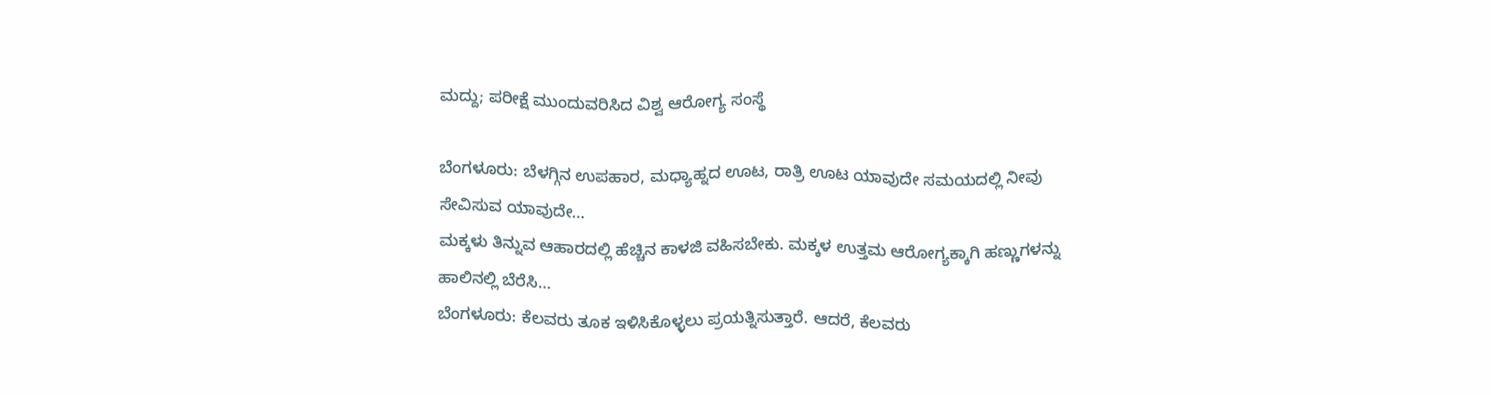ಮದ್ದು; ಪರೀಕ್ಷೆ ಮುಂದುವರಿಸಿದ ವಿಶ್ವ ಆರೋಗ್ಯ ಸಂಸ್ಥೆ

ಬೆಂಗಳೂರು: ಬೆಳಗ್ಗಿನ ಉಪಹಾರ, ಮಧ್ಯಾಹ್ನದ ಊಟ, ರಾತ್ರಿ ಊಟ ಯಾವುದೇ ಸಮಯದಲ್ಲಿ ನೀವು ಸೇವಿಸುವ ಯಾವುದೇ…
ಮಕ್ಕಳು ತಿನ್ನುವ ಆಹಾರದಲ್ಲಿ ಹೆಚ್ಚಿನ ಕಾಳಜಿ ವಹಿಸಬೇಕು. ಮಕ್ಕಳ ಉತ್ತಮ ಆರೋಗ್ಯಕ್ಕಾಗಿ ಹಣ್ಣುಗಳನ್ನು ಹಾಲಿನಲ್ಲಿ ಬೆರೆಸಿ…
ಬೆಂಗಳೂರು: ಕೆಲವರು ತೂಕ ಇಳಿಸಿಕೊಳ್ಳಲು ಪ್ರಯತ್ನಿಸುತ್ತಾರೆ. ಆದರೆ, ಕೆಲವರು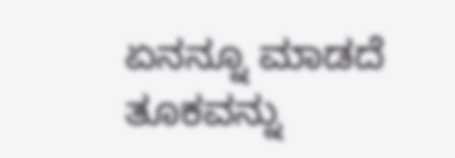ಏನನ್ನೂ ಮಾಡದೆ ತೂಕವನ್ನು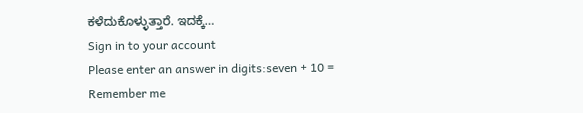ಕಳೆದುಕೊಳ್ಳುತ್ತಾರೆ. ಇದಕ್ಕೆ…
Sign in to your account
Please enter an answer in digits:seven + 10 =
Remember me